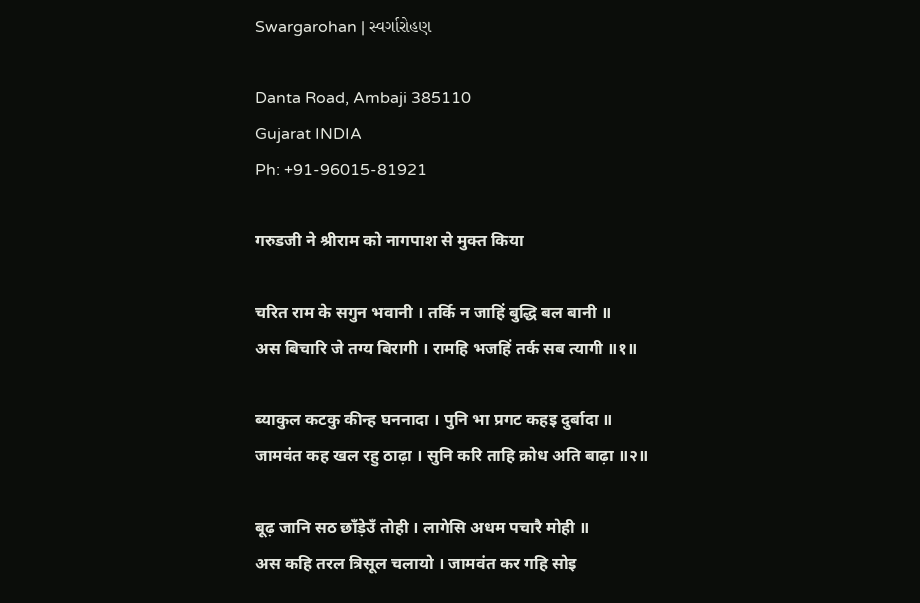Swargarohan | સ્વર્ગારોહણ

Danta Road, Ambaji 385110
Gujarat INDIA
Ph: +91-96015-81921

गरुडजी ने श्रीराम को नागपाश से मुक्त किया

चरित राम के सगुन भवानी । तर्कि न जाहिं बुद्धि बल बानी ॥
अस बिचारि जे तग्य बिरागी । रामहि भजहिं तर्क सब त्यागी ॥१॥

ब्याकुल कटकु कीन्ह घननादा । पुनि भा प्रगट कहइ दुर्बादा ॥
जामवंत कह खल रहु ठाढ़ा । सुनि करि ताहि क्रोध अति बाढ़ा ॥२॥

बूढ़ जानि सठ छाँड़ेउँ तोही । लागेसि अधम पचारै मोही ॥
अस कहि तरल त्रिसूल चलायो । जामवंत कर गहि सोइ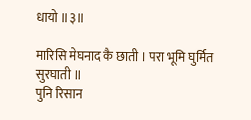धायो ॥३॥

मारिसि मेघनाद कै छाती । परा भूमि घुर्मित सुरघाती ॥
पुनि रिसान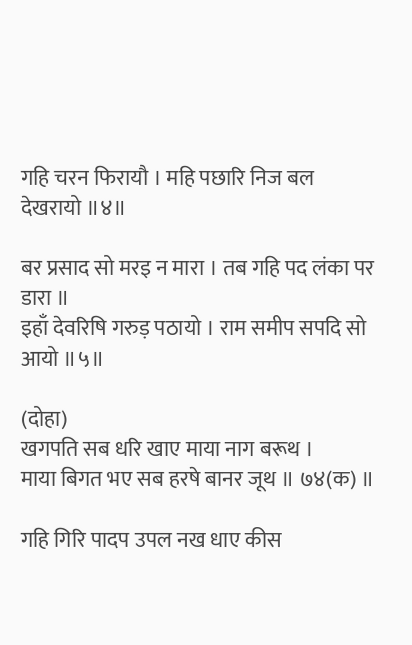गहि चरन फिरायौ । महि पछारि निज बल देखरायो ॥४॥

बर प्रसाद सो मरइ न मारा । तब गहि पद लंका पर डारा ॥
इहाँ देवरिषि गरुड़ पठायो । राम समीप सपदि सो आयो ॥५॥

(दोहा)
खगपति सब धरि खाए माया नाग बरूथ ।
माया बिगत भए सब हरषे बानर जूथ ॥ ७४(क) ॥

गहि गिरि पादप उपल नख धाए कीस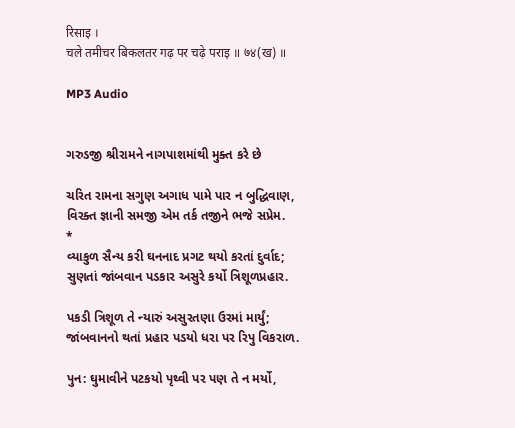रिसाइ ।
चले तमीचर बिकलतर गढ़ पर चढ़े पराइ ॥ ७४(ख) ॥

MP3 Audio


ગરુડજી શ્રીરામને નાગપાશમાંથી મુક્ત કરે છે

ચરિત રામના સગુણ અગાધ પામે પાર ન બુદ્ધિવાણ,
વિરક્ત જ્ઞાની સમજી એમ તર્ક તજીને ભજે સપ્રેમ.
*
વ્યાકુળ સૈન્ય કરી ઘનનાદ પ્રગટ થયો કરતાં દુર્વાદ;
સુણતાં જાંબવાન પડકાર અસુરે કર્યો ત્રિશૂળપ્રહાર.

પકડી ત્રિશૂળ તે ન્યારું અસુરતણા ઉરમાં માર્યું;
જાંબવાનનો થતાં પ્રહાર પડયો ધરા પર રિપુ વિકરાળ.

પુન: ઘુમાવીને પટકયો પૃથ્વી પર પણ તે ન મર્યો,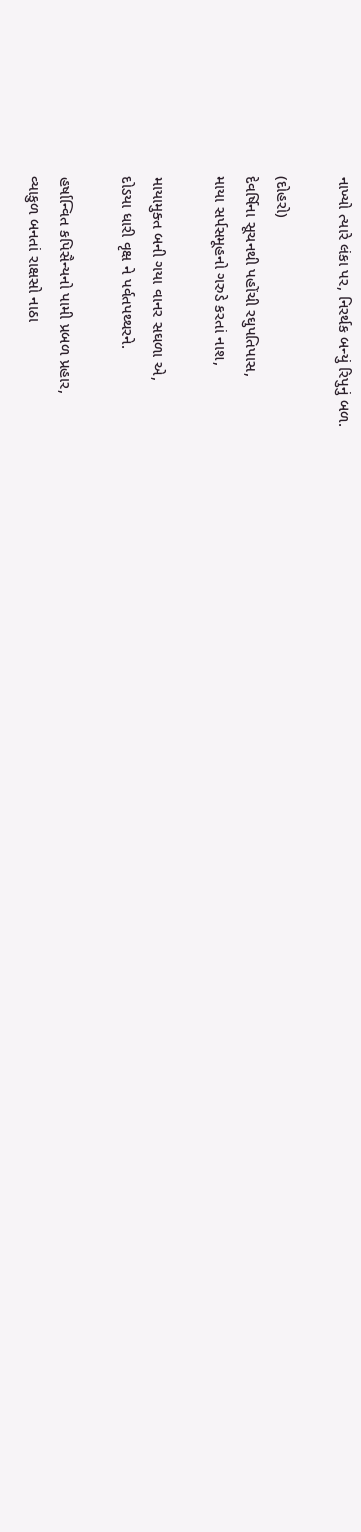નાખ્યો ત્યારે લંકા પર, નિરર્થક બન્યું રિપુનું બળ.

(દોહરો)
દેવર્ષિના સૂચનથી પહોંચી રઘુપતિપાસ,
માયા સર્પસમૂહનો ગરુડે કરતાં નાશ,

માયામુક્ત બની ગયા વાનર સઘળા એ,
દોડયા ધારી વૃક્ષ ને પર્વતપથ્થરને.

હર્ષાન્વિત કપિસૈન્યનો પામી પ્રબળ પ્રહાર,
વ્યાકુળ બનતાં રાક્ષસો નાઠા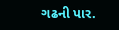ગઢની પાર.